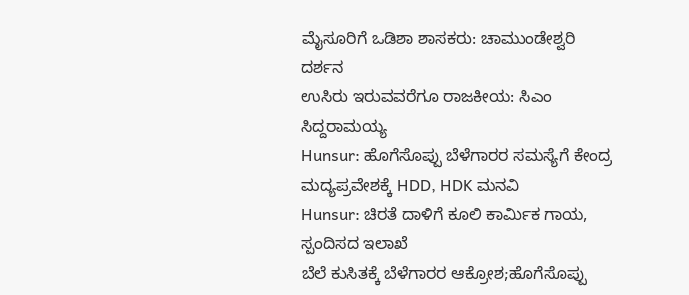ಮೈಸೂರಿಗೆ ಒಡಿಶಾ ಶಾಸಕರು: ಚಾಮುಂಡೇಶ್ವರಿ ದರ್ಶನ
ಉಸಿರು ಇರುವವರೆಗೂ ರಾಜಕೀಯ: ಸಿಎಂ ಸಿದ್ದರಾಮಯ್ಯ
Hunsur: ಹೊಗೆಸೊಪ್ಪು ಬೆಳೆಗಾರರ ಸಮಸ್ಯೆಗೆ ಕೇಂದ್ರ ಮದ್ಯಪ್ರವೇಶಕ್ಕೆ HDD, HDK ಮನವಿ
Hunsur: ಚಿರತೆ ದಾಳಿಗೆ ಕೂಲಿ ಕಾರ್ಮಿಕ ಗಾಯ, ಸ್ಪಂದಿಸದ ಇಲಾಖೆ
ಬೆಲೆ ಕುಸಿತಕ್ಕೆ ಬೆಳೆಗಾರರ ಆಕ್ರೋಶ;ಹೊಗೆಸೊಪ್ಪು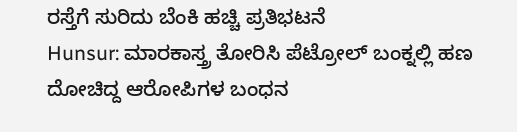ರಸ್ತೆಗೆ ಸುರಿದು ಬೆಂಕಿ ಹಚ್ಚಿ ಪ್ರತಿಭಟನೆ
Hunsur: ಮಾರಕಾಸ್ತ್ರ ತೋರಿಸಿ ಪೆಟ್ರೋಲ್ ಬಂಕ್ನಲ್ಲಿ ಹಣ ದೋಚಿದ್ದ ಆರೋಪಿಗಳ ಬಂಧನ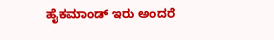ಹೈಕಮಾಂಡ್ ಇರು ಅಂದರೆ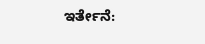ಇರ್ತೇನೆ: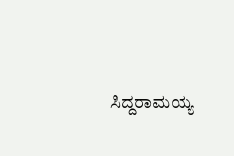ಸಿದ್ದರಾಮಯ್ಯ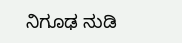ನಿಗೂಢ ನುಡಿ